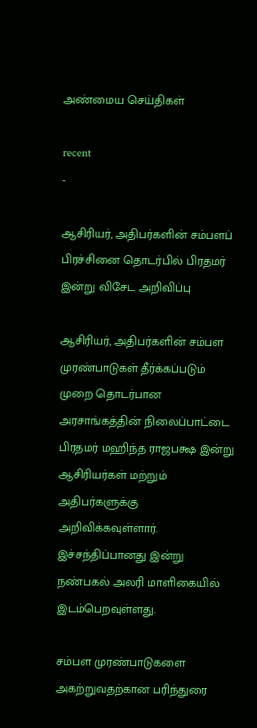அண்மைய செய்திகள்

recent
-

ஆசிரியர், அதிபர்களின் சம்பளப் பிரச்சினை தொடர்பில் பிரதமர் இன்று விசேட அறிவிப்பு

ஆசிரியர், அதிபர்களின் சம்பள முரண்பாடுகள் தீர்க்கப்படும் முறை தொடர்பான அரசாங்கத்தின் நிலைப்பாட்டை பிரதமர் மஹிந்த ராஜபக்ஷ இன்று ஆசிரியர்கள் மற்றும் அதிபர்களுக்கு அறிவிக்கவுள்ளார். இச்சந்திப்பானது இன்று நண்பகல் அலரி மாளிகையில் இடம்பெறவுள்ளது.

சம்பள முரண்பாடுகளை அகற்றுவதற்கான பரிந்துரை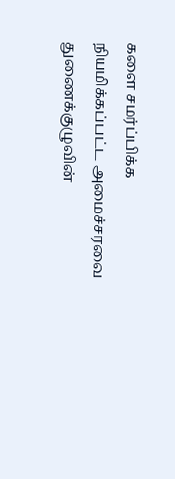களை சமர்ப்பிக்க நியமிக்கப்பட்ட அமைச்சரவை துணைக்குழுவின்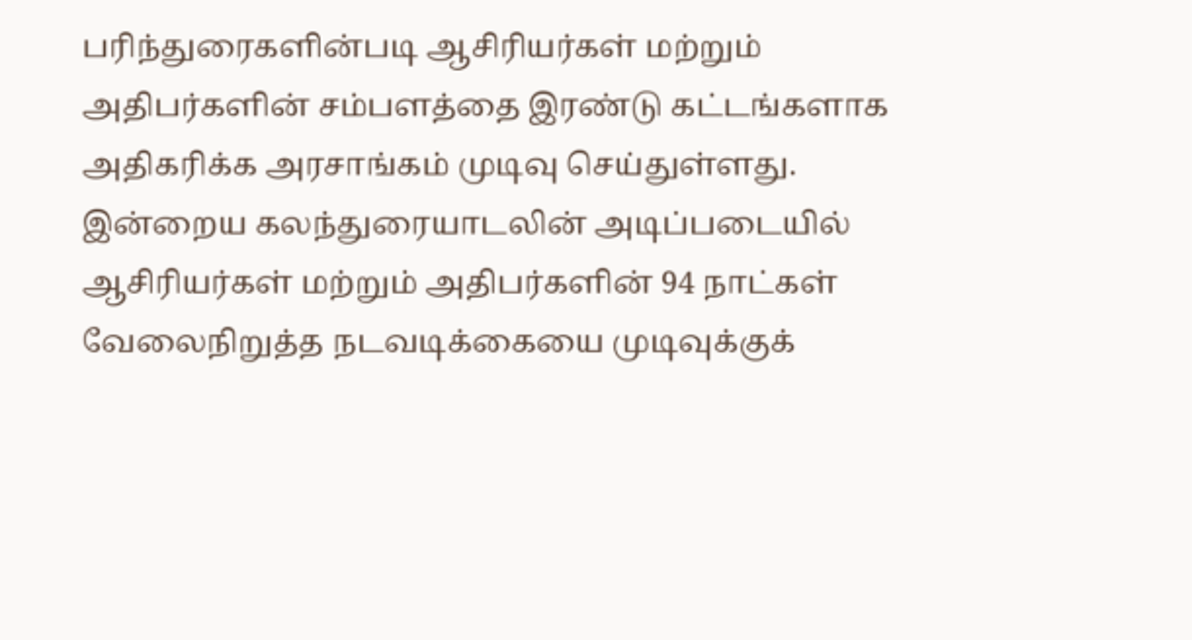பரிந்துரைகளின்படி ஆசிரியர்கள் மற்றும் அதிபர்களின் சம்பளத்தை இரண்டு கட்டங்களாக அதிகரிக்க அரசாங்கம் முடிவு செய்துள்ளது. இன்றைய கலந்துரையாடலின் அடிப்படையில் ஆசிரியர்கள் மற்றும் அதிபர்களின் 94 நாட்கள் வேலைநிறுத்த நடவடிக்கையை முடிவுக்குக்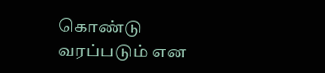கொண்டு வரப்படும் என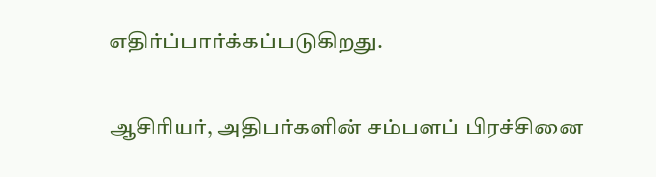எதிர்ப்பார்க்கப்படுகிறது.

ஆசிரியர், அதிபர்களின் சம்பளப் பிரச்சினை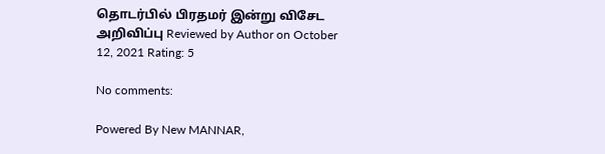தொடர்பில் பிரதமர் இன்று விசேட அறிவிப்பு Reviewed by Author on October 12, 2021 Rating: 5

No comments:

Powered By New MANNAR,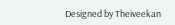Designed by Theiveekan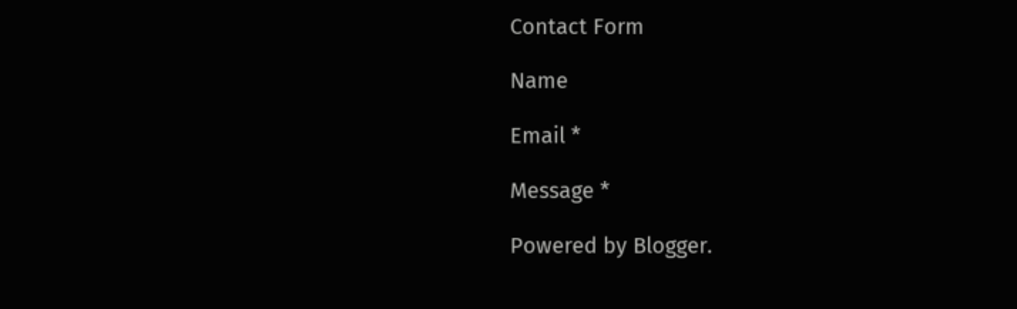Contact Form

Name

Email *

Message *

Powered by Blogger.